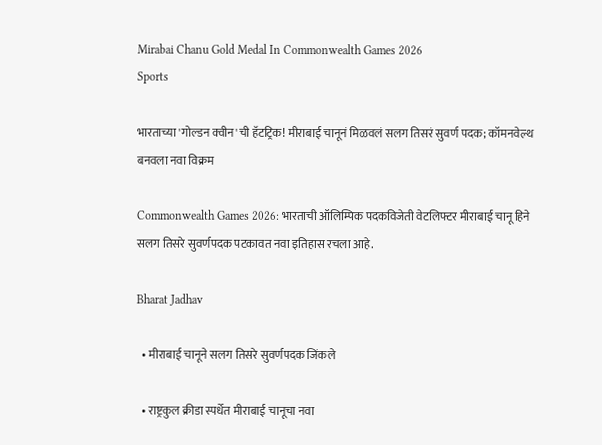Mirabai Chanu Gold Medal In Commonwealth Games 2026
Sports

भारताच्या 'गोल्डन क्वीन'ची हॅटट्रिक! मीराबाई चानूनं मिळवलं सलग तिसरं सुवर्ण पदक; कॉमनवेल्थ बनवला नवा विक्रम

Commonwealth Games 2026: भारताची ऑलिम्पिक पदकविजेती वेटलिफ्टर मीराबाई चानू हिने सलग तिसरे सुवर्णपदक पटकावत नवा इतिहास रचला आहे.

Bharat Jadhav

  • मीराबाई चानूने सलग तिसरे सुवर्णपदक जिंकले

  • राष्ट्रकुल क्रीडा स्पर्धेत मीराबाई चानूचा नवा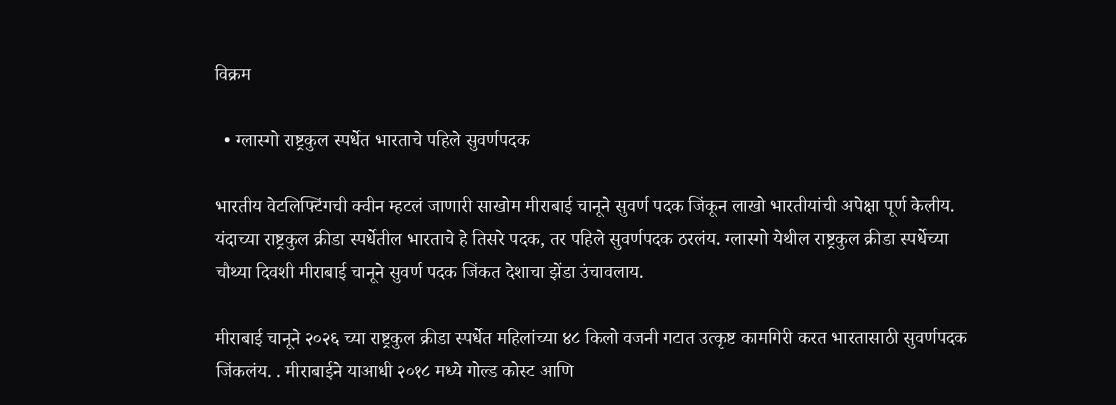विक्रम

  • ग्लास्गो राष्ट्रकुल स्पर्धेत भारताचे पहिले सुवर्णपदक

भारतीय वेटलिफ्टिंगची क्वीन म्हटलं जाणारी साखोम मीराबाई चानूने सुवर्ण पदक जिंकून लाखो भारतीयांची अपेक्षा पूर्ण केलीय. यंदाच्या राष्ट्रकुल क्रीडा स्पर्धेतील भारताचे हे तिसरे पदक, तर पहिले सुवर्णपदक ठरलंय. ग्लास्गो येथील राष्ट्रकुल क्रीडा स्पर्धेच्या चौथ्या दिवशी मीराबाई चानूने सुवर्ण पदक जिंकत देशाचा झेंडा उंचावलाय.

मीराबाई चानूने २०२६ च्या राष्ट्रकुल क्रीडा स्पर्धेत महिलांच्या ४८ किलो वजनी गटात उत्कृष्ट कामगिरी करत भारतासाठी सुवर्णपदक जिंकलंय. . मीराबाईने याआधी २०१८ मध्ये गोल्ड कोस्ट आणि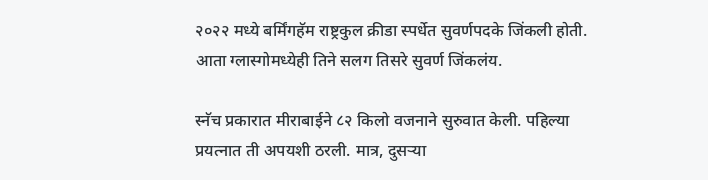२०२२ मध्ये बर्मिंगहॅम राष्ट्रकुल क्रीडा स्पर्धेत सुवर्णपदके जिंकली होती. आता ग्लास्गोमध्येही तिने सलग तिसरे सुवर्ण जिंकलंय.

स्नॅच प्रकारात मीराबाईने ८२ किलो वजनाने सुरुवात केली. पहिल्या प्रयत्नात ती अपयशी ठरली. मात्र, दुसऱ्या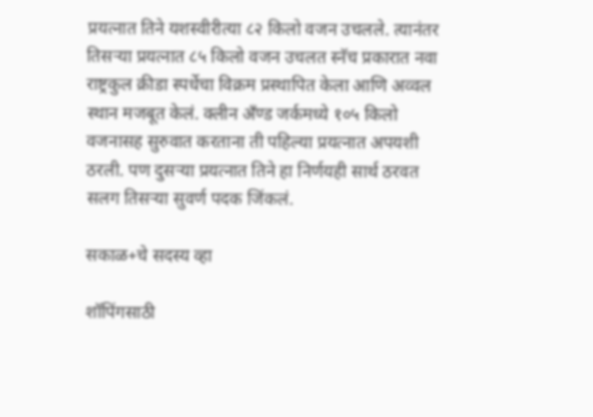प्रयत्नात तिने यशस्वीरीत्या ८२ किलो वजन उचलले. त्यानंतर तिसऱ्या प्रयत्नात ८५ किलो वजन उचलत स्नॅच प्रकारात नवा राष्ट्रकुल क्रीडा स्पर्धेचा विक्रम प्रस्थापित केला आणि अव्वल स्थान मजबूत केलं. क्लीन अँण्ड जर्कमध्ये १०५ किलो वजनासह सुरुवात करताना ती पहिल्या प्रयत्नात अपयशी ठरली. पण दुसऱ्या प्रयत्नात तिने हा निर्णयही सार्थ ठरवत सलग तिसऱ्या सुवर्ण पदक जिंकलं.

सकाळ+चे सदस्य व्हा

शॉपिंगसाठी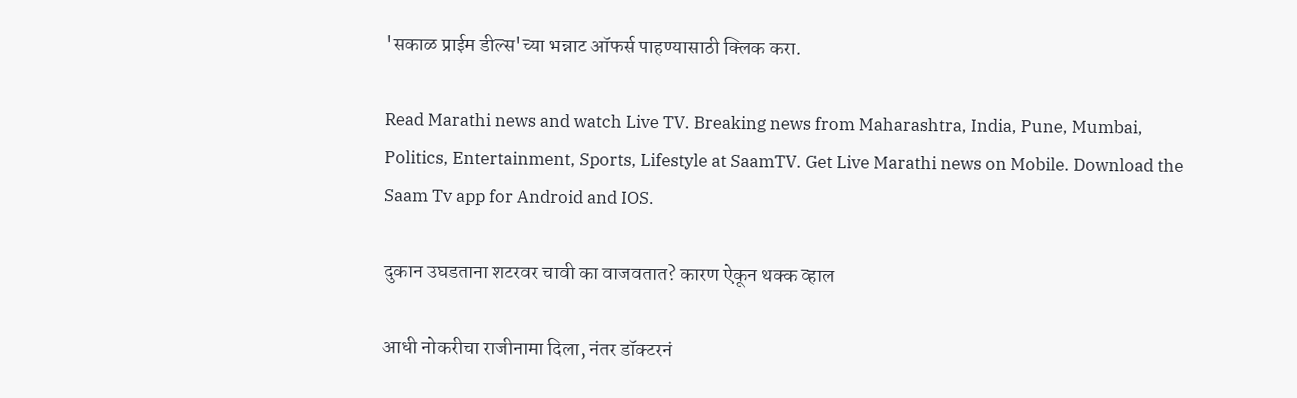'सकाळ प्राईम डील्स'च्या भन्नाट ऑफर्स पाहण्यासाठी क्लिक करा.

Read Marathi news and watch Live TV. Breaking news from Maharashtra, India, Pune, Mumbai, Politics, Entertainment, Sports, Lifestyle at SaamTV. Get Live Marathi news on Mobile. Download the Saam Tv app for Android and IOS.

दुकान उघडताना शटरवर चावी का वाजवतात? कारण ऐकून थक्क व्हाल

आधी नोकरीचा राजीनामा दिला, नंतर डॉक्टरनं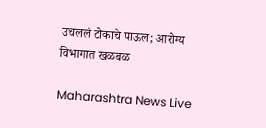उचललं टोकाचे पाऊल; आरोग्य विभागात खळबळ

Maharashtra News Live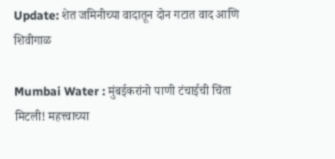Update: शेत जमिनीच्या वादातून दोन गटात वाद आणि शिवीगाळ

Mumbai Water : मुंबईकरांनो पाणी टंचाईची चिंता मिटली! महत्त्वाच्या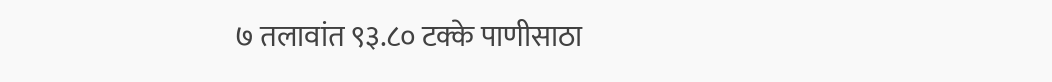७ तलावांत ९३.८० टक्के पाणीसाठा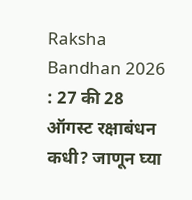Raksha Bandhan 2026 : 27 की 28 ऑगस्ट रक्षाबंधन कधी? जाणून घ्या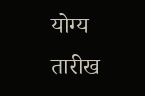योग्य तारीख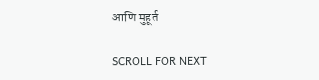आणि मुहूर्त

SCROLL FOR NEXT